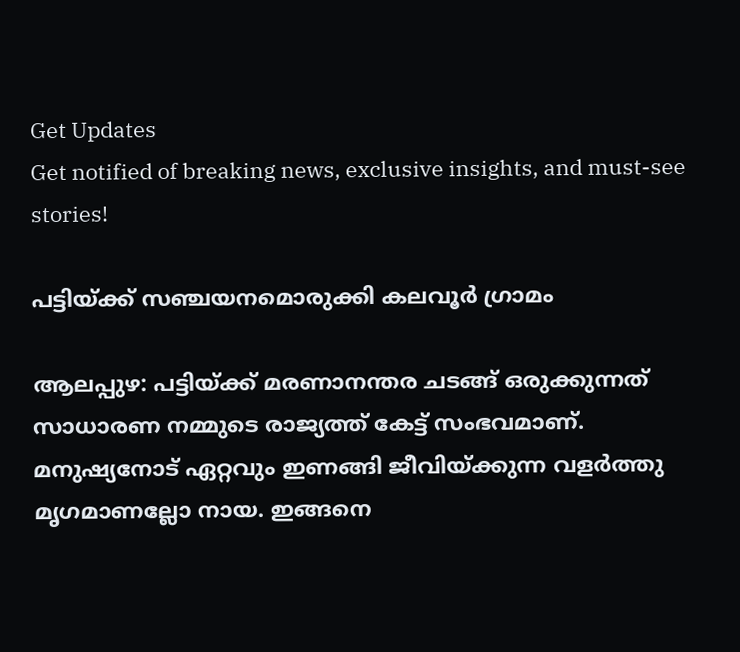Get Updates
Get notified of breaking news, exclusive insights, and must-see stories!

പട്ടിയ്ക്ക് സഞ്ചയനമൊരുക്കി കലവൂര്‍ ഗ്രാമം

ആലപ്പുഴ: പട്ടിയ്ക്ക് മരണാനന്തര ചടങ്ങ് ഒരുക്കുന്നത് സാധാരണ നമ്മുടെ രാജ്യത്ത് കേട്ട് സംഭവമാണ്. മനുഷ്യനോട് ഏറ്റവും ഇണങ്ങി ജീവിയ്ക്കുന്ന വളര്‍ത്തു മൃഗമാണല്ലോ നായ. ഇങ്ങനെ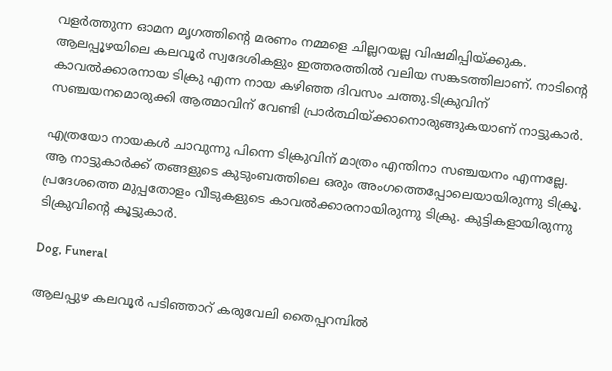വളര്‍ത്തുന്ന ഓമന മൃഗത്തിന്റെ മരണം നമ്മളെ ചില്ലറയല്ല വിഷമിപ്പിയ്ക്കുക. ആലപ്പൂഴയിലെ കലവൂര്‍ സ്വദേശികളും ഇത്തരത്തില്‍ വലിയ സങ്കടത്തിലാണ്. നാടിന്റെ കാവല്‍ക്കാരനായ ടിക്രു എന്ന നായ കഴിഞ്ഞ ദിവസം ചത്തു.ടിക്രുവിന് സഞ്ചയനമൊരുക്കി ആത്മാവിന് വേണ്ടി പ്രാര്‍ത്ഥിയ്ക്കാനൊരുങ്ങുകയാണ് നാട്ടുകാര്‍.

എത്രയോ നായകള്‍ ചാവുന്നു പിന്നെ ടിക്രുവിന് മാത്രം എന്തിനാ സഞ്ചയനം എന്നല്ലേ. ആ നാട്ടുകാര്‍ക്ക് തങ്ങളുടെ കുടുംബത്തിലെ ഒരും അംഗത്തെപ്പോലെയായിരുന്നു ടിക്രൂ. പ്രദേശത്തെ മുപ്പതോളം വീടുകളുടെ കാവല്‍ക്കാരനായിരുന്നു ടിക്രു. കുട്ടികളായിരുന്നു ടിക്രുവിന്റെ കൂട്ടുകാര്‍.

Dog, Funeral

ആലപ്പുഴ കലവൂര്‍ പടിഞ്ഞാറ് കരുവേലി തൈപ്പറമ്പില്‍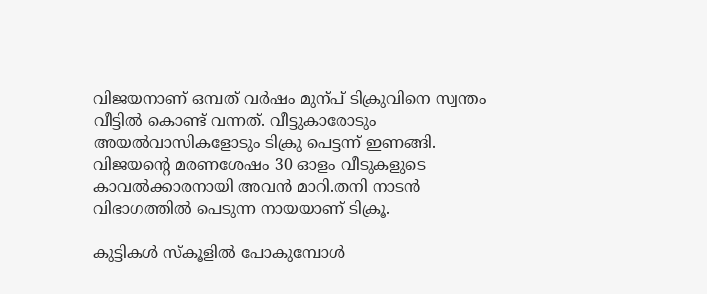വിജയനാണ് ഒമ്പത് വര്‍ഷം മുന്പ് ടിക്രുവിനെ സ്വന്തം വീട്ടില്‍ കൊണ്ട് വന്നത്. വീട്ടുകാരോടും അയല്‍വാസികളോടും ടിക്രു പെട്ടന്ന് ഇണങ്ങി. വിജയന്റെ മരണശേഷം 30 ഓളം വീടുകളുടെ കാവല്‍ക്കാരനായി അവന്‍ മാറി.തനി നാടന്‍ വിഭാഗത്തില്‍ പെടുന്ന നായയാണ് ടിക്രൂ.

കുട്ടികള്‍ സ്‌കൂളില്‍ പോകുമ്പോള്‍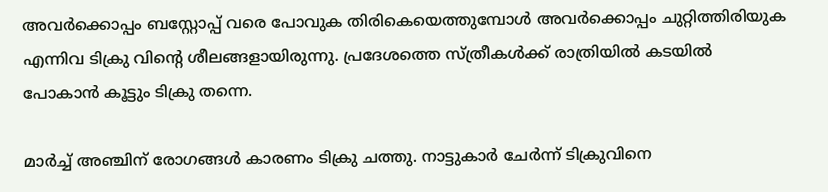അവര്‍ക്കൊപ്പം ബസ്റ്റോപ്പ് വരെ പോവുക തിരികെയെത്തുമ്പോള്‍ അവര്‍ക്കൊപ്പം ചുറ്റിത്തിരിയുക എന്നിവ ടിക്രു വിന്റെ ശീലങ്ങളായിരുന്നു. പ്രദേശത്തെ സ്ത്രീകള്‍ക്ക് രാത്രിയില്‍ കടയില്‍ പോകാന്‍ കൂട്ടും ടിക്രു തന്നെ.

മാര്‍ച്ച് അഞ്ചിന് രോഗങ്ങള്‍ കാരണം ടിക്രു ചത്തു. നാട്ടുകാര്‍ ചേര്‍ന്ന് ടിക്രുവിനെ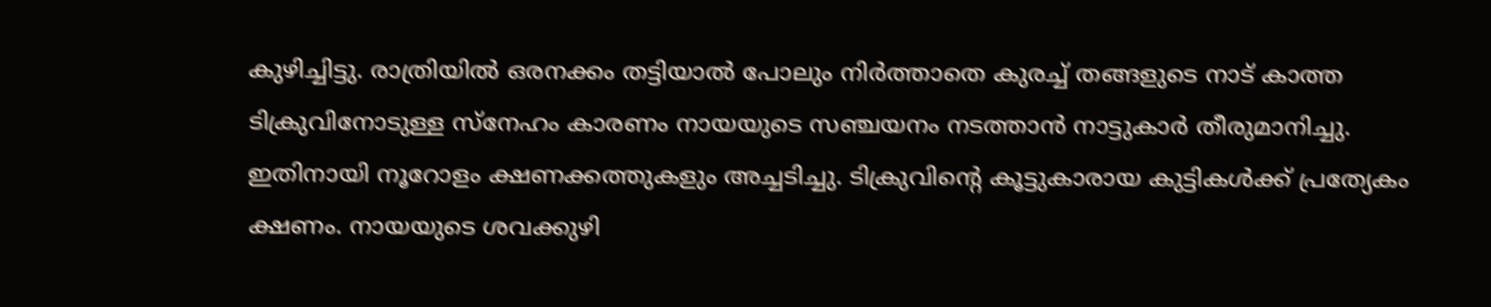കുഴിച്ചിട്ടു. രാത്രിയില്‍ ഒരനക്കം തട്ടിയാല്‍ പോലും നിര്‍ത്താതെ കുരച്ച് തങ്ങളുടെ നാട് കാത്ത ടിക്രുവിനോടുള്ള സ്‌നേഹം കാരണം നായയുടെ സഞ്ചയനം നടത്താന്‍ നാട്ടുകാര്‍ തീരുമാനിച്ചു. ഇതിനായി നൂറോളം ക്ഷണക്കത്തുകളും അച്ചടിച്ചു. ടിക്രുവിന്റെ കൂട്ടുകാരായ കുട്ടികള്‍ക്ക് പ്രത്യേകം ക്ഷണം. നായയുടെ ശവക്കുഴി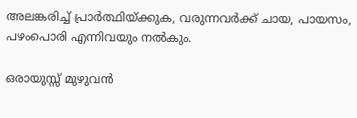അലങ്കരിച്ച് പ്രാര്‍ത്ഥിയ്ക്കുക, വരുന്നവര്‍ക്ക് ചായ, പായസം, പഴംപൊരി എന്നിവയും നല്‍കും.

ഒരായുസ്സ് മുഴുവന്‍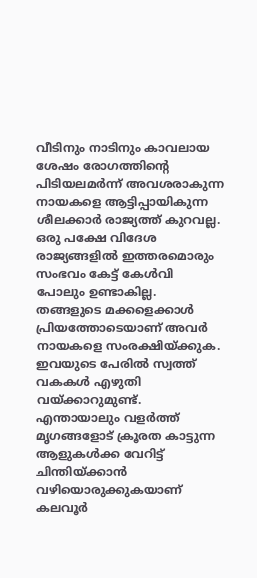വീടിനും നാടിനും കാവലായ ശേഷം രോഗത്തിന്റെ പിടിയലമര്‍ന്ന് അവശരാകുന്ന നായകളെ ആട്ടിപ്പായികുന്ന ശീലക്കാര്‍ രാജ്യത്ത് കുറവല്ല. ഒരു പക്ഷേ വിദേശ രാജ്യങ്ങളില്‍ ഇത്തരമൊരും സംഭവം കേട്ട് കേള്‍വി പോലും ഉണ്ടാകില്ല. തങ്ങളുടെ മക്കളെക്കാള്‍ പ്രിയത്തോടെയാണ് അവര്‍ നായകളെ സംരക്ഷിയ്ക്കുക. ഇവയുടെ പേരില്‍ സ്വത്ത് വകകള്‍ എഴുതി വയ്ക്കാറുമുണ്ട്. എന്തായാലും വളര്‍ത്ത് മൃഗങ്ങളോട് ക്രൂരത കാട്ടുന്ന ആളുകള്‍ക്ക വേറിട്ട് ചിന്തിയ്ക്കാന്‍ വഴിയൊരുക്കുകയാണ് കലവൂര്‍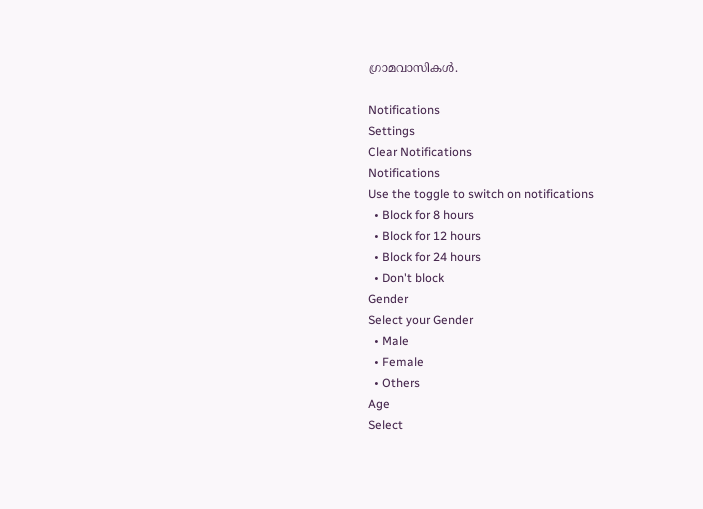ഗ്രാമവാസികള്‍.

Notifications
Settings
Clear Notifications
Notifications
Use the toggle to switch on notifications
  • Block for 8 hours
  • Block for 12 hours
  • Block for 24 hours
  • Don't block
Gender
Select your Gender
  • Male
  • Female
  • Others
Age
Select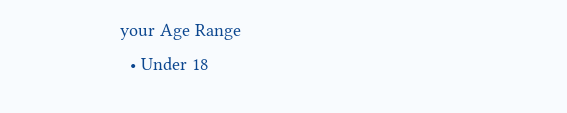your Age Range
  • Under 18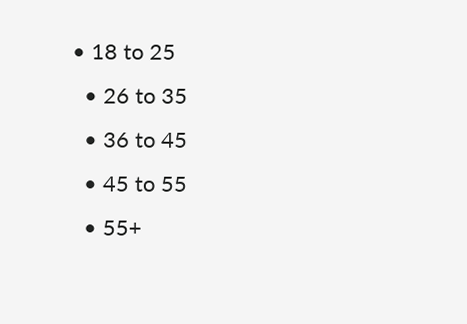• 18 to 25
  • 26 to 35
  • 36 to 45
  • 45 to 55
  • 55+